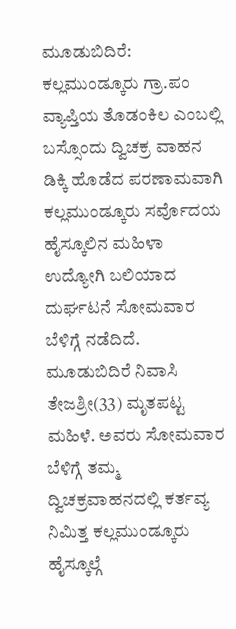ಮೂಡುಬಿದಿರೆ: ಕಲ್ಲಮುಂಡ್ಕೂರು ಗ್ರಾ.ಪಂ ವ್ಯಾಪ್ತಿಯ ತೊಡಂಕಿಲ ಎಂಬಲ್ಲಿ ಬಸ್ಸೊಂದು ದ್ವಿಚಕ್ರ ವಾಹನ ಡಿಕ್ಕಿ ಹೊಡೆದ ಪರಣಾಮವಾಗಿ ಕಲ್ಲಮುಂಡ್ಕೂರು ಸರ್ವೊದಯ ಹೈಸ್ಕೂಲಿನ ಮಹಿಳಾ ಉದ್ಯೋಗಿ ಬಲಿಯಾದ ದುರ್ಘಟನೆ ಸೋಮವಾರ ಬೆಳಿಗ್ಗೆ ನಡೆದಿದೆ.
ಮೂಡುಬಿದಿರೆ ನಿವಾಸಿ ತೇಜಶ್ರೀ(33) ಮೃತಪಟ್ಟ ಮಹಿಳೆ. ಅವರು ಸೋಮವಾರ ಬೆಳಿಗ್ಗೆ ತಮ್ಮ ದ್ವಿಚಕ್ರವಾಹನದಲ್ಲಿ ಕರ್ತವ್ಯ ನಿಮಿತ್ತ ಕಲ್ಲಮುಂಡ್ಕೂರು ಹೈಸ್ಕೂಲ್ಗೆ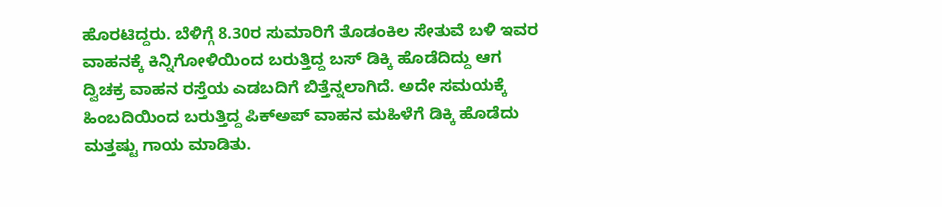ಹೊರಟಿದ್ದರು. ಬೆಳಿಗ್ಗೆ 8.30ರ ಸುಮಾರಿಗೆ ತೊಡಂಕಿಲ ಸೇತುವೆ ಬಳಿ ಇವರ ವಾಹನಕ್ಕೆ ಕಿನ್ನಿಗೋಳಿಯಿಂದ ಬರುತ್ತಿದ್ದ ಬಸ್ ಡಿಕ್ಕಿ ಹೊಡೆದಿದ್ದು ಆಗ ದ್ವಿಚಕ್ರ ವಾಹನ ರಸ್ತೆಯ ಎಡಬದಿಗೆ ಬಿತ್ತೆನ್ನಲಾಗಿದೆ. ಅದೇ ಸಮಯಕ್ಕೆ ಹಿಂಬದಿಯಿಂದ ಬರುತ್ತಿದ್ದ ಪಿಕ್ಅಪ್ ವಾಹನ ಮಹಿಳೆಗೆ ಡಿಕ್ಕಿ ಹೊಡೆದು ಮತ್ತಷ್ಟು ಗಾಯ ಮಾಡಿತು.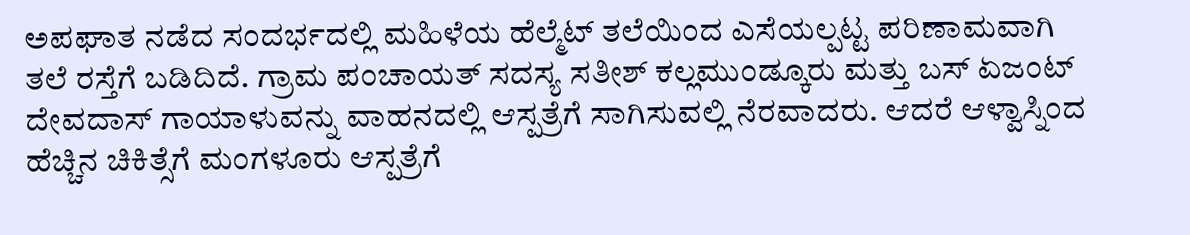ಅಪಘಾತ ನಡೆದ ಸಂದರ್ಭದಲ್ಲಿ ಮಹಿಳೆಯ ಹೆಲ್ಮೆಟ್ ತಲೆಯಿಂದ ಎಸೆಯಲ್ಪಟ್ಟ ಪರಿಣಾಮವಾಗಿ ತಲೆ ರಸ್ತೆಗೆ ಬಡಿದಿದೆ. ಗ್ರಾಮ ಪಂಚಾಯತ್ ಸದಸ್ಯ ಸತೀಶ್ ಕಲ್ಲಮುಂಡ್ಕೂರು ಮತ್ತು ಬಸ್ ಏಜಂಟ್ ದೇವದಾಸ್ ಗಾಯಾಳುವನ್ನು ವಾಹನದಲ್ಲಿ ಆಸ್ಪತ್ರೆಗೆ ಸಾಗಿಸುವಲ್ಲಿ ನೆರವಾದರು. ಆದರೆ ಆಳ್ವಾಸ್ನಿಂದ ಹೆಚ್ಚಿನ ಚಿಕಿತ್ಸೆಗೆ ಮಂಗಳೂರು ಆಸ್ಪತ್ರೆಗೆ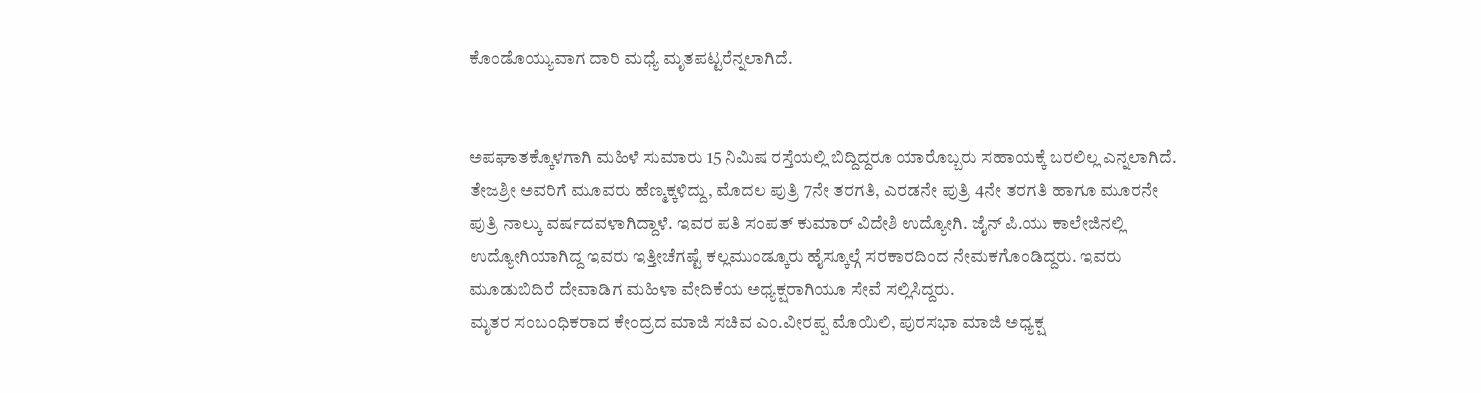ಕೊಂಡೊಯ್ಯುವಾಗ ದಾರಿ ಮಧ್ಯೆ ಮೃತಪಟ್ಟರೆನ್ನಲಾಗಿದೆ.


ಅಪಘಾತಕ್ಕೊಳಗಾಗಿ ಮಹಿಳೆ ಸುಮಾರು 15 ನಿಮಿಷ ರಸ್ತೆಯಲ್ಲಿ ಬಿದ್ದಿದ್ದರೂ ಯಾರೊಬ್ಬರು ಸಹಾಯಕ್ಕೆ ಬರಲಿಲ್ಲ ಎನ್ನಲಾಗಿದೆ.
ತೇಜಶ್ರೀ ಅವರಿಗೆ ಮೂವರು ಹೆಣ್ಮಕ್ಕಳಿದ್ದು, ಮೊದಲ ಪುತ್ರಿ 7ನೇ ತರಗತಿ, ಎರಡನೇ ಪುತ್ರಿ 4ನೇ ತರಗತಿ ಹಾಗೂ ಮೂರನೇ ಪುತ್ರಿ ನಾಲ್ಕು ವರ್ಷದವಳಾಗಿದ್ದಾಳೆ. ಇವರ ಪತಿ ಸಂಪತ್ ಕುಮಾರ್ ವಿದೇಶಿ ಉದ್ಯೋಗಿ. ಜೈನ್ ಪಿ.ಯು ಕಾಲೇಜಿನಲ್ಲಿ ಉದ್ಯೋಗಿಯಾಗಿದ್ದ ಇವರು ಇತ್ತೀಚೆಗಷ್ಟೆ ಕಲ್ಲಮುಂಡ್ಕೂರು ಹೈಸ್ಕೂಲ್ಗೆ ಸರಕಾರದಿಂದ ನೇಮಕಗೊಂಡಿದ್ದರು. ಇವರು ಮೂಡುಬಿದಿರೆ ದೇವಾಡಿಗ ಮಹಿಳಾ ವೇದಿಕೆಯ ಅಧ್ಯಕ್ಷರಾಗಿಯೂ ಸೇವೆ ಸಲ್ಲಿಸಿದ್ದರು.
ಮೃತರ ಸಂಬಂಧಿಕರಾದ ಕೇಂದ್ರದ ಮಾಜಿ ಸಚಿವ ಎಂ.ವೀರಪ್ಪ ಮೊಯಿಲಿ, ಪುರಸಭಾ ಮಾಜಿ ಅಧ್ಯಕ್ಷ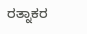ರತ್ನಾಕರ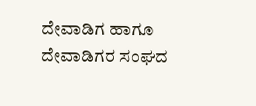ದೇವಾಡಿಗ ಹಾಗೂ ದೇವಾಡಿಗರ ಸಂಘದ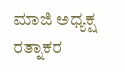ಮಾಜಿ ಅಧ್ಯಕ್ಷ ರತ್ನಾಕರ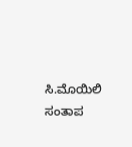ಸಿ.ಮೊಯಿಲಿ ಸಂತಾಪ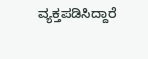ವ್ಯಕ್ತಪಡಿಸಿದ್ದಾರೆ